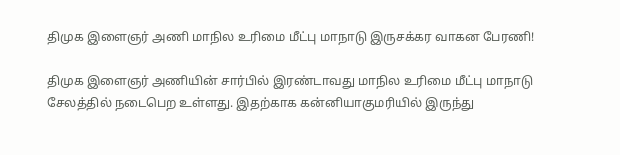திமுக இளைஞர் அணி மாநில உரிமை மீட்பு மாநாடு இருசக்கர வாகன பேரணி!

திமுக இளைஞர் அணியின் சார்பில் இரண்டாவது மாநில உரிமை மீட்பு மாநாடு சேலத்தில் நடைபெற உள்ளது. இதற்காக கன்னியாகுமரியில் இருந்து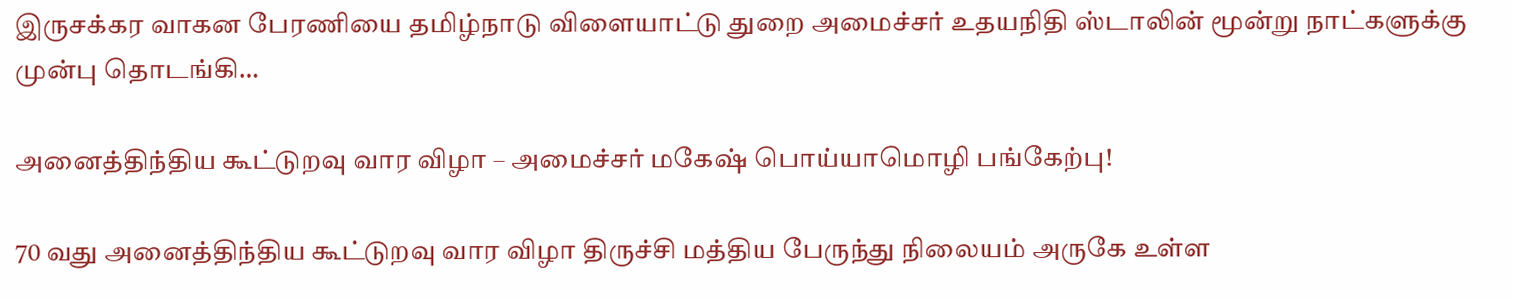இருசக்கர வாகன பேரணியை தமிழ்நாடு விளையாட்டு துறை அமைச்சர் உதயநிதி ஸ்டாலின் மூன்று நாட்களுக்கு முன்பு தொடங்கி…

அனைத்திந்திய கூட்டுறவு வார விழா – அமைச்சர் மகேஷ் பொய்யாமொழி பங்கேற்பு!

70 வது அனைத்திந்திய கூட்டுறவு வார விழா திருச்சி மத்திய பேருந்து நிலையம் அருகே உள்ள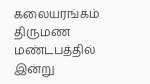கலையரங்கம் திருமண மண்டபத்தில் இன்று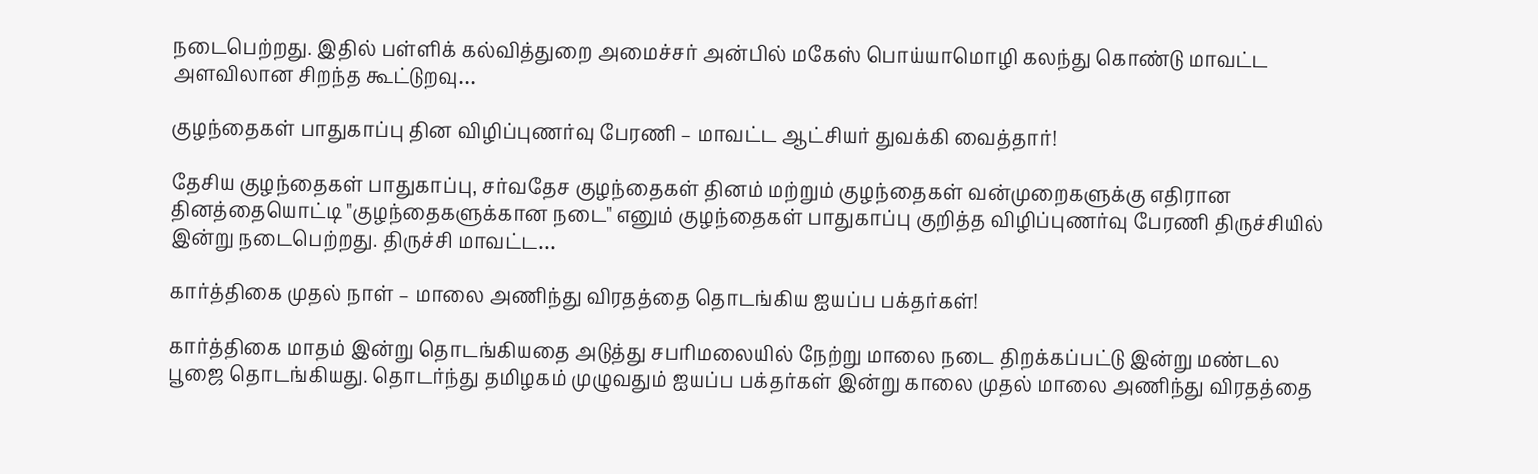நடைபெற்றது. இதில் பள்ளிக் கல்வித்துறை அமைச்சர் அன்பில் மகேஸ் பொய்யாமொழி கலந்து கொண்டு மாவட்ட அளவிலான சிறந்த கூட்டுறவு…

குழந்தைகள் பாதுகாப்பு தின விழிப்புணர்வு பேரணி – மாவட்ட ஆட்சியர் துவக்கி வைத்தார்!

தேசிய குழந்தைகள் பாதுகாப்பு, சர்வதேச குழந்தைகள் தினம் மற்றும் குழந்தைகள் வன்முறைகளுக்கு எதிரான தினத்தையொட்டி "குழந்தைகளுக்கான நடை" எனும் குழந்தைகள் பாதுகாப்பு குறித்த விழிப்புணர்வு பேரணி திருச்சியில் இன்று நடைபெற்றது. திருச்சி மாவட்ட…

கார்த்திகை முதல் நாள் – மாலை அணிந்து விரதத்தை தொடங்கிய ஐயப்ப பக்தர்கள்!

கார்த்திகை மாதம் இன்று தொடங்கியதை அடுத்து சபரிமலையில் நேற்று மாலை நடை திறக்கப்பட்டு இன்று மண்டல பூஜை தொடங்கியது. தொடர்ந்து தமிழகம் முழுவதும் ஐயப்ப பக்தர்கள் இன்று காலை முதல் மாலை அணிந்து விரதத்தை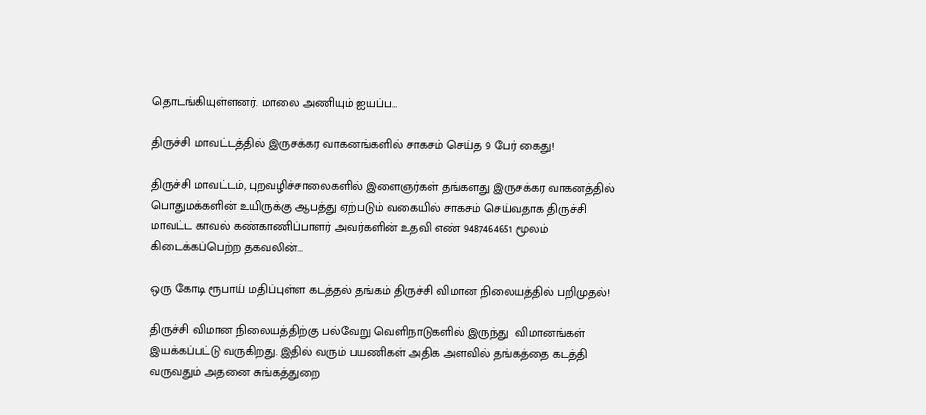தொடங்கியுள்ளனர். மாலை அணியும் ஐயப்ப…

திருச்சி மாவட்டத்தில் இருசக்கர வாகனங்களில் சாகசம் செய்த 9 பேர் கைது!

திருச்சி மாவட்டம், புறவழிச்சாலைகளில் இளைஞர்கள் தங்களது இருசக்கர வாகனத்தில் பொதுமக்களின் உயிருக்கு ஆபத்து ஏற்படும் வகையில் சாகசம் செய்வதாக திருச்சி மாவட்ட காவல் கண்காணிப்பாளர் அவர்களின் உதவி எண் 9487464651 மூலம் கிடைக்கப்பெற்ற தகவலின்…

ஒரு கோடி ரூபாய் மதிப்புள்ள கடத்தல் தங்கம் திருச்சி விமான நிலையத்தில் பறிமுதல்!

திருச்சி விமான நிலையத்திற்கு பல்வேறு வெளிநாடுகளில் இருந்து  விமானங்கள் இயக்கப்பட்டு வருகிறது. இதில் வரும் பயணிகள் அதிக அளவில் தங்கத்தை கடத்தி வருவதும் அதனை சுங்கத்துறை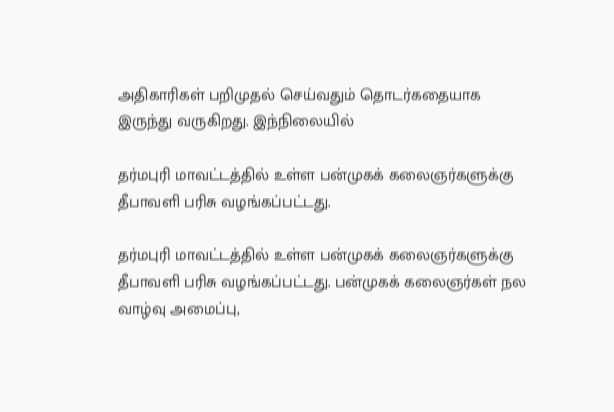அதிகாரிகள் பறிமுதல் செய்வதும் தொடர்கதையாக இருந்து வருகிறது. இந்நிலையில்

தர்மபுரி மாவட்டத்தில் உள்ள பன்முகக் கலைஞர்களுக்கு தீபாவளி பரிசு வழங்கப்பட்டது.

தர்மபுரி மாவட்டத்தில் உள்ள பன்முகக் கலைஞர்களுக்கு தீபாவளி பரிசு வழங்கப்பட்டது. பன்முகக் கலைஞர்கள் நல வாழ்வு அமைப்பு,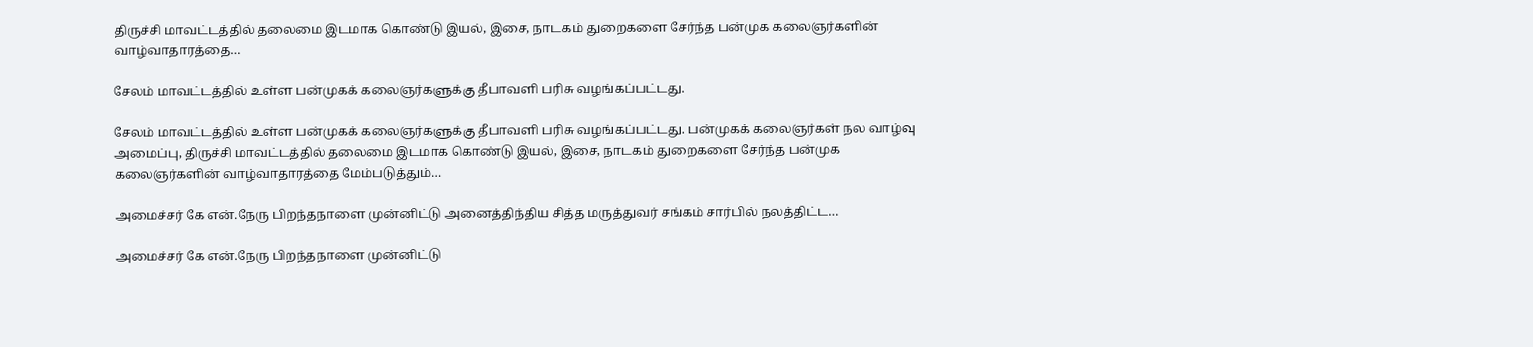திருச்சி மாவட்டத்தில் தலைமை இடமாக கொண்டு இயல், இசை, நாடகம் துறைகளை சேர்ந்த பன்முக கலைஞர்களின் வாழ்வாதாரத்தை…

சேலம் மாவட்டத்தில் உள்ள பன்முகக் கலைஞர்களுக்கு தீபாவளி பரிசு வழங்கப்பட்டது.

சேலம் மாவட்டத்தில் உள்ள பன்முகக் கலைஞர்களுக்கு தீபாவளி பரிசு வழங்கப்பட்டது. பன்முகக் கலைஞர்கள் நல வாழ்வு அமைப்பு, திருச்சி மாவட்டத்தில் தலைமை இடமாக கொண்டு இயல், இசை, நாடகம் துறைகளை சேர்ந்த பன்முக கலைஞர்களின் வாழ்வாதாரத்தை மேம்படுத்தும்…

அமைச்சர் கே என்.நேரு பிறந்தநாளை முன்னிட்டு அனைத்திந்திய சித்த மருத்துவர் சங்கம் சார்பில் நலத்திட்ட…

அமைச்சர் கே என்.நேரு பிறந்தநாளை முன்னிட்டு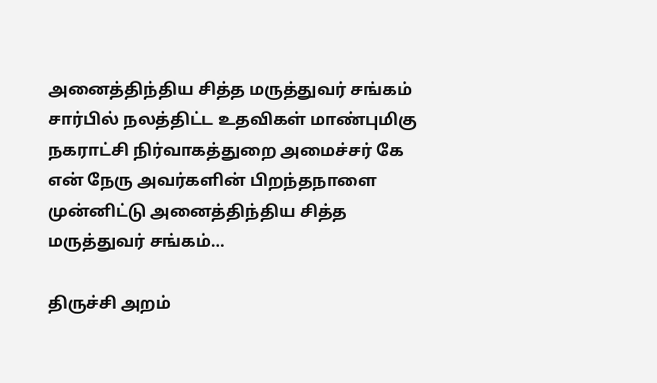அனைத்திந்திய சித்த மருத்துவர் சங்கம் சார்பில் நலத்திட்ட உதவிகள் மாண்புமிகு நகராட்சி நிர்வாகத்துறை அமைச்சர் கே என் நேரு அவர்களின் பிறந்தநாளை முன்னிட்டு அனைத்திந்திய சித்த மருத்துவர் சங்கம்…

திருச்சி அறம்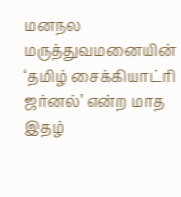மனநல மருத்துவமனையின் ‘தமிழ் சைக்கியாட்ரி ஜர்னல்’ என்ற மாத இதழ்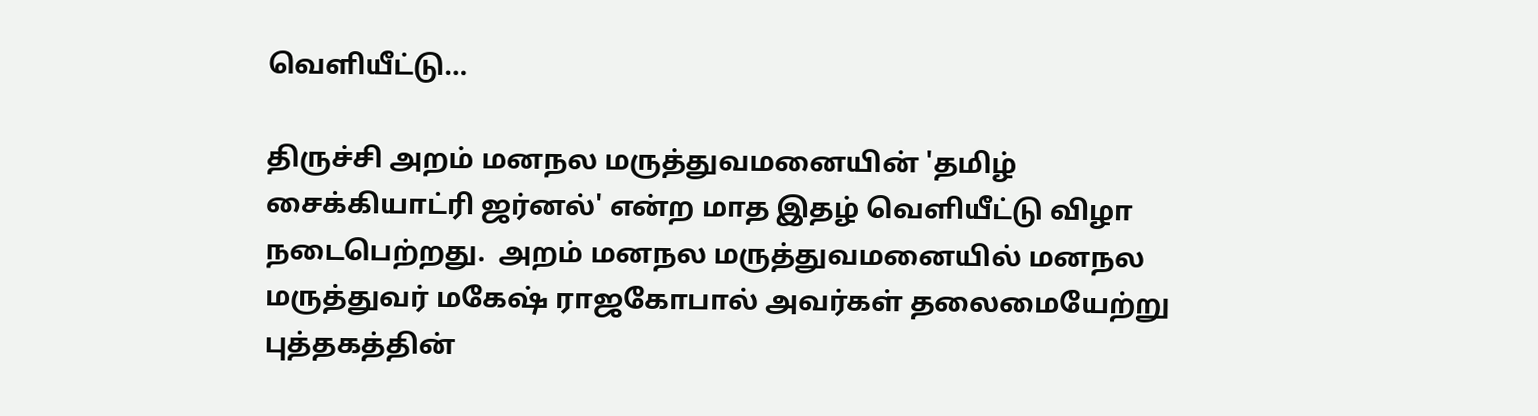வெளியீட்டு…

திருச்சி அறம் மனநல மருத்துவமனையின் 'தமிழ் சைக்கியாட்ரி ஜர்னல்' என்ற மாத இதழ் வெளியீட்டு விழா நடைபெற்றது.  அறம் மனநல மருத்துவமனையில் மனநல மருத்துவர் மகேஷ் ராஜகோபால் அவர்கள் தலைமையேற்று புத்தகத்தின்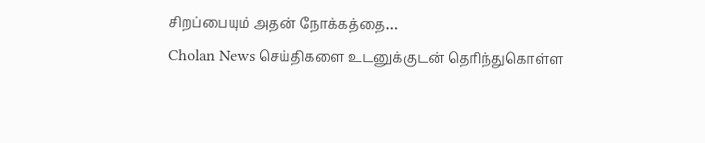சிறப்பையும் அதன் நோக்கத்தை…
Cholan News செய்திகளை உடனுக்குடன் தெரிந்துகொள்ள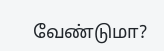வேண்டுமா?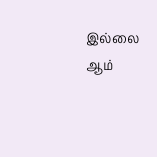இல்லை ஆம்